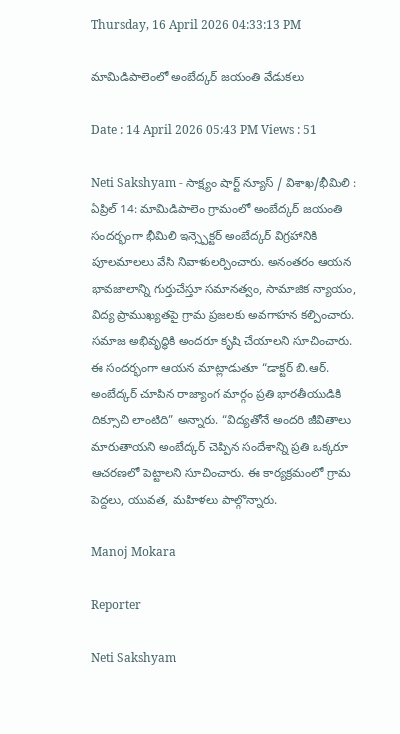Thursday, 16 April 2026 04:33:13 PM

మామిడిపాలెంలో అంబేద్కర్ జయంతి వేడుకలు

Date : 14 April 2026 05:43 PM Views : 51

Neti Sakshyam - సాక్ష్యం షార్ట్ న్యూస్ / విశాఖ/భీమిలి : ఏప్రిల్ 14: మామిడిపాలెం గ్రామంలో అంబేద్కర్ జయంతి సందర్భంగా భీమిలి ఇన్స్పెక్టర్ అంబేద్కర్ విగ్రహానికి పూలమాలలు వేసి నివాళులర్పించారు. అనంతరం ఆయన భావజాలాన్ని గుర్తుచేస్తూ సమానత్వం, సామాజిక న్యాయం, విద్య ప్రాముఖ్యతపై గ్రామ ప్రజలకు అవగాహన కల్పించారు. సమాజ అభివృద్ధికి అందరూ కృషి చేయాలని సూచించారు. ఈ సందర్భంగా ఆయన మాట్లాడుతూ “డాక్టర్ బి.ఆర్. అంబేద్కర్ చూపిన రాజ్యాంగ మార్గం ప్రతి భారతీయుడికి దిక్సూచి లాంటిది” అన్నారు. “విద్యతోనే అందరి జీవితాలు మారుతాయని అంబేద్కర్ చెప్పిన సందేశాన్ని ప్రతి ఒక్కరూ ఆచరణలో పెట్టాలని సూచించారు. ఈ కార్యక్రమంలో గ్రామ పెద్దలు, యువత, మహిళలు పాల్గొన్నారు.

Manoj Mokara

Reporter

Neti Sakshyam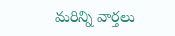మరిన్ని వార్తలు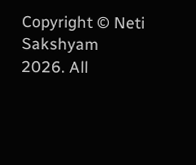Copyright © Neti Sakshyam 2026. All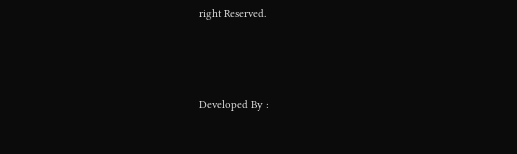right Reserved.



Developed By :